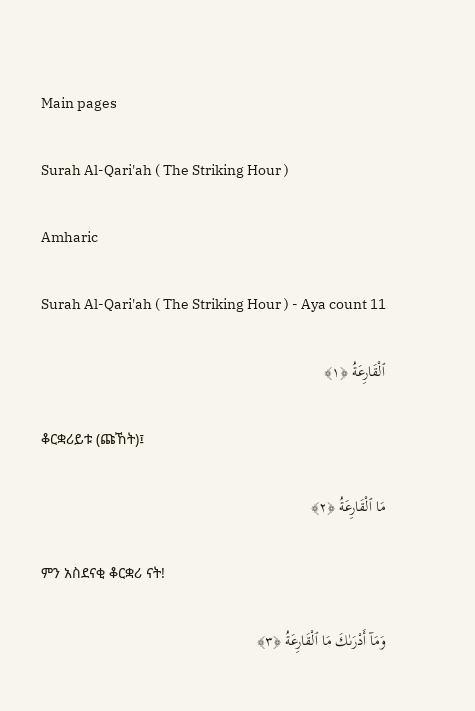Main pages

Surah Al-Qari'ah ( The Striking Hour )

Amharic

Surah Al-Qari'ah ( The Striking Hour ) - Aya count 11

ٱلْقَارِعَةُ ﴿١﴾

ቆርቋሪይቱ (ጩኸት)፤

مَا ٱلْقَارِعَةُ ﴿٢﴾

ምን አስደናቂ ቆርቋሪ ናት!

وَمَآ أَدْرَىٰكَ مَا ٱلْقَارِعَةُ ﴿٣﴾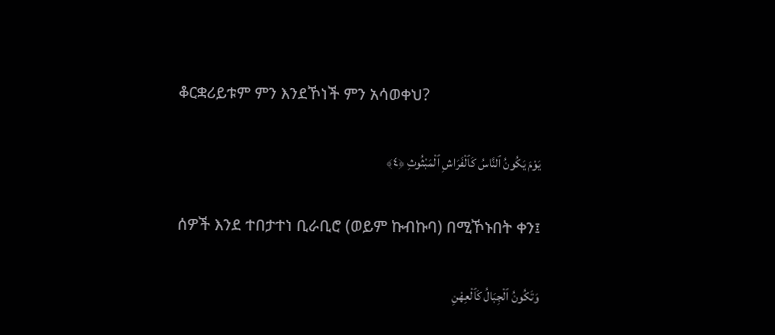ቆርቋሪይቱም ምን እንደኾነች ምን አሳወቀህ?

يَوْمَ يَكُونُ ٱلنَّاسُ كَٱلْفَرَاشِ ٱلْمَبْثُوثِ ﴿٤﴾

ሰዎች እንደ ተበታተነ ቢራቢሮ (ወይም ኩብኩባ) በሚኾኑበት ቀን፤

وَتَكُونُ ٱلْجِبَالُ كَٱلْعِهْنِ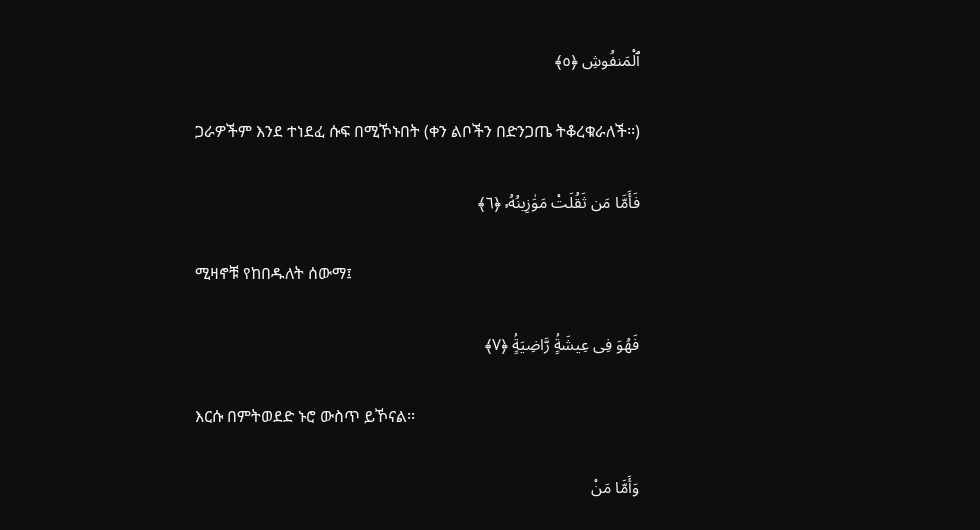ٱلْمَنفُوشِ ﴿٥﴾

ጋራዎችም እንደ ተነደፈ ሱፍ በሚኾኑበት (ቀን ልቦችን በድንጋጤ ትቆረቁራለች፡፡)

فَأَمَّا مَن ثَقُلَتْ مَوَٰزِينُهُۥ ﴿٦﴾

ሚዛኖቹ የከበዱለት ሰውማ፤

فَهُوَ فِى عِيشَةٍۢ رَّاضِيَةٍۢ ﴿٧﴾

እርሱ በምትወደድ ኑሮ ውስጥ ይኾናል፡፡

وَأَمَّا مَنْ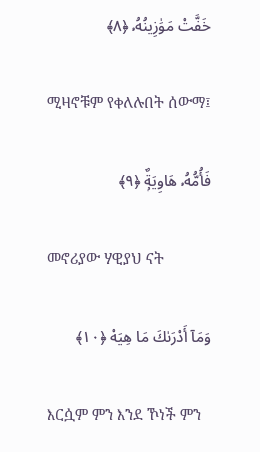خَفَّتْ مَوَٰزِينُهُۥ ﴿٨﴾

ሚዛኖቹም የቀለሉበት ሰውማ፤

فَأُمُّهُۥ هَاوِيَةٌۭ ﴿٩﴾

መኖሪያው ሃዊያህ ናት

وَمَآ أَدْرَىٰكَ مَا هِيَهْ ﴿١٠﴾

እርሷም ምን እንደ ኾነች ምን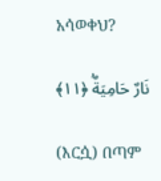አሳወቀህ?

نَارٌ حَامِيَةٌۢ ﴿١١﴾

(እርሷ) በጣም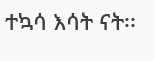ተኳሳ እሳት ናት፡፡